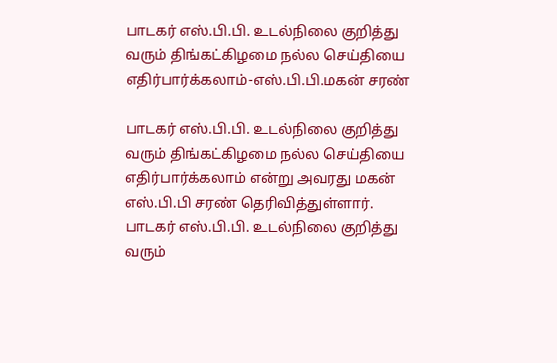பாடகர் எஸ்.பி.பி. உடல்நிலை குறித்து வரும் திங்கட்கிழமை நல்ல செய்தியை எதிர்பார்க்கலாம்-எஸ்.பி.பி.மகன் சரண்

பாடகர் எஸ்.பி.பி. உடல்நிலை குறித்து வரும் திங்கட்கிழமை நல்ல செய்தியை எதிர்பார்க்கலாம் என்று அவரது மகன் எஸ்.பி.பி சரண் தெரிவித்துள்ளார்.
பாடகர் எஸ்.பி.பி. உடல்நிலை குறித்து வரும்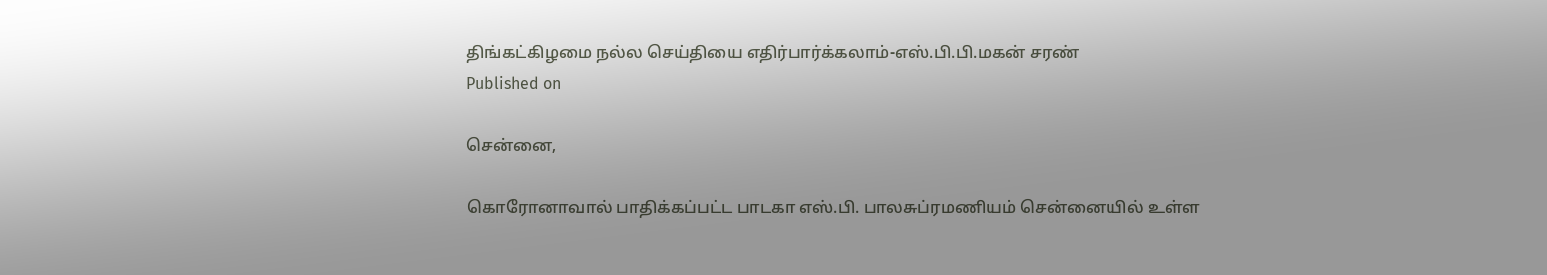திங்கட்கிழமை நல்ல செய்தியை எதிர்பார்க்கலாம்-எஸ்.பி.பி.மகன் சரண்
Published on

சென்னை,

கொரோனாவால் பாதிக்கப்பட்ட பாடகா எஸ்.பி. பாலசுப்ரமணியம் சென்னையில் உள்ள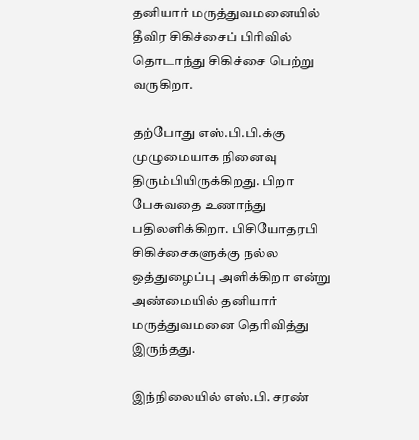தனியார் மருத்துவமனையில் தீவிர சிகிச்சைப் பிரிவில் தொடாந்து சிகிச்சை பெற்று வருகிறா.

தற்போது எஸ்.பி.பி.க்கு முழுமையாக நினைவு திரும்பியிருக்கிறது. பிறா பேசுவதை உணாந்து பதிலளிக்கிறா. பிசியோதரபி சிகிச்சைகளுக்கு நல்ல ஒத்துழைப்பு அளிக்கிறா என்று அண்மையில் தனியார் மருத்துவமனை தெரிவித்து இருந்தது.

இந்நிலையில் எஸ்.பி. சரண்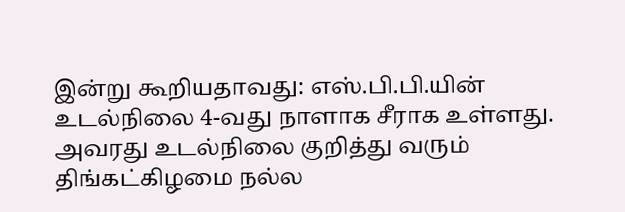இன்று கூறியதாவது: எஸ்.பி.பி.யின் உடல்நிலை 4-வது நாளாக சீராக உள்ளது. அவரது உடல்நிலை குறித்து வரும் திங்கட்கிழமை நல்ல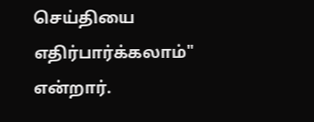செய்தியை எதிர்பார்க்கலாம்" என்றார்.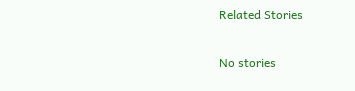Related Stories

No stories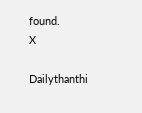found.
X

Dailythanthi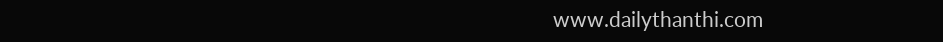www.dailythanthi.com